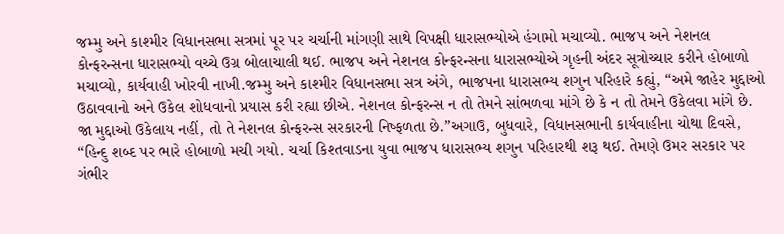જમ્મુ અને કાશ્મીર વિધાનસભા સત્રમાં પૂર પર ચર્ચાની માંગણી સાથે વિપક્ષી ધારાસભ્યોએ હંગામો મચાવ્યો. ભાજપ અને નેશનલ કોન્ફરન્સના ધારાસભ્યો વચ્ચે ઉગ્ર બોલાચાલી થઈ. ભાજપ અને નેશનલ કોન્ફરન્સના ધારાસભ્યોએ ગૃહની અંદર સૂત્રોચ્ચાર કરીને હોબાળો મચાવ્યો, કાર્યવાહી ખોરવી નાખી.જમ્મુ અને કાશ્મીર વિધાનસભા સત્ર અંગે, ભાજપના ધારાસભ્ય શગુન પરિહારે કહ્યું, “અમે જાહેર મુદ્દાઓ ઉઠાવવાનો અને ઉકેલ શોધવાનો પ્રયાસ કરી રહ્યા છીએ. નેશનલ કોન્ફરન્સ ન તો તેમને સાંભળવા માંગે છે કે ન તો તેમને ઉકેલવા માંગે છે. જા મુદ્દાઓ ઉકેલાય નહીં, તો તે નેશનલ કોન્ફરન્સ સરકારની નિષ્ફળતા છે.”અગાઉ, બુધવારે, વિધાનસભાની કાર્યવાહીના ચોથા દિવસે, “હિન્દુ શબ્દ પર ભારે હોબાળો મચી ગયો. ચર્ચા કિશ્તવાડના યુવા ભાજપ ધારાસભ્ય શગુન પરિહારથી શરૂ થઈ. તેમણે ઉમર સરકાર પર ગંભીર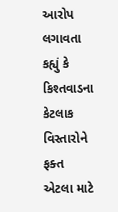આરોપ લગાવતા કહ્યું કે કિશ્તવાડના કેટલાક વિસ્તારોને ફક્ત એટલા માટે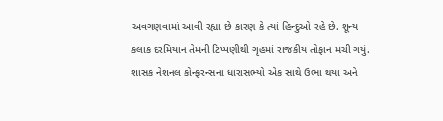અવગણવામાં આવી રહ્યા છે કારણ કે ત્યાં હિન્દુઓ રહે છે. શૂન્ય કલાક દરમિયાન તેમની ટિપ્પણીથી ગૃહમાં રાજકીય તોફાન મચી ગયું. શાસક નેશનલ કોન્ફરન્સના ધારાસભ્યો એક સાથે ઉભા થયા અને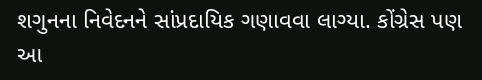શગુનના નિવેદનને સાંપ્રદાયિક ગણાવવા લાગ્યા. કોંગ્રેસ પણ આ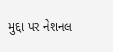મુદ્દા પર નેશનલ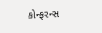કોન્ફરન્સ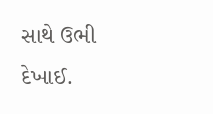સાથે ઉભી દેખાઈ.